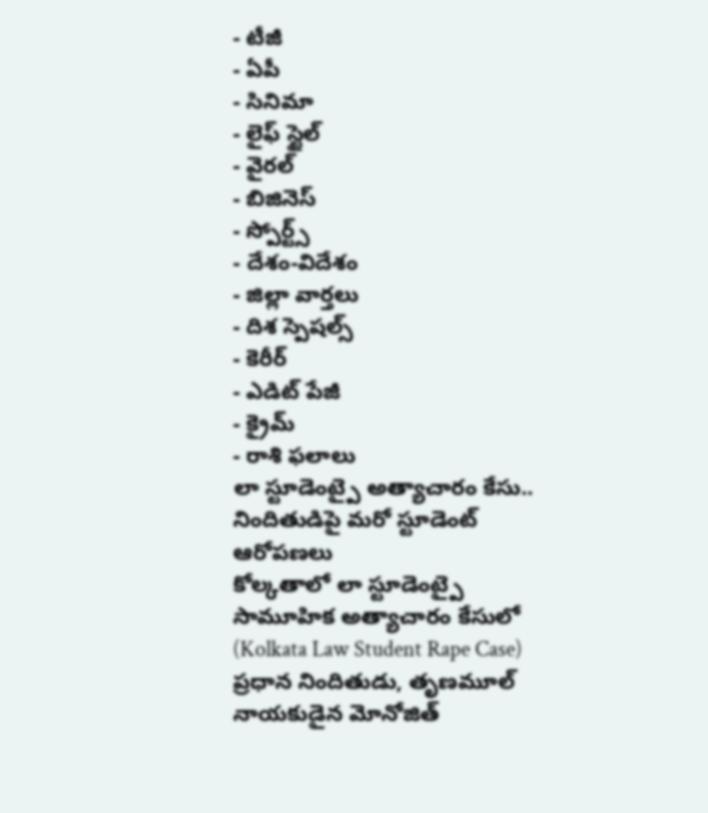- టీజీ
- ఏపీ
- సినిమా
- లైఫ్ స్టైల్
- వైరల్
- బిజినెస్
- స్పోర్ట్స్
- దేశం-విదేశం
- జిల్లా వార్తలు
- దిశ స్పెషల్స్
- కెరీర్
- ఎడిట్ పేజీ
- క్రైమ్
- రాశి ఫలాలు
లా స్టూడెంట్పై అత్యాచారం కేసు.. నిందితుడిపై మరో స్టూడెంట్ ఆరోపణలు
కోల్కతాలో లా స్టూడెంట్పై సామూహిక అత్యాచారం కేసులో (Kolkata Law Student Rape Case) ప్రధాన నిందితుడు, తృణమూల్ నాయకుడైన మోనోజిత్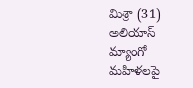మిశ్రా (31) అలియాస్ మ్యాంగో మహిళలపై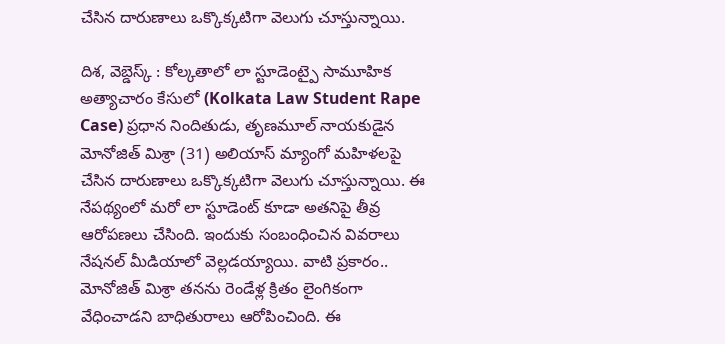చేసిన దారుణాలు ఒక్కొక్కటిగా వెలుగు చూస్తున్నాయి.

దిశ, వెబ్డెస్క్ : కోల్కతాలో లా స్టూడెంట్పై సామూహిక అత్యాచారం కేసులో (Kolkata Law Student Rape Case) ప్రధాన నిందితుడు, తృణమూల్ నాయకుడైన మోనోజిత్ మిశ్రా (31) అలియాస్ మ్యాంగో మహిళలపై చేసిన దారుణాలు ఒక్కొక్కటిగా వెలుగు చూస్తున్నాయి. ఈ నేపథ్యంలో మరో లా స్టూడెంట్ కూడా అతనిపై తీవ్ర ఆరోపణలు చేసింది. ఇందుకు సంబంధించిన వివరాలు నేషనల్ మీడియాలో వెల్లడయ్యాయి. వాటి ప్రకారం.. మోనోజిత్ మిశ్రా తనను రెండేళ్ల క్రితం లైంగికంగా వేధించాడని బాధితురాలు ఆరోపించింది. ఈ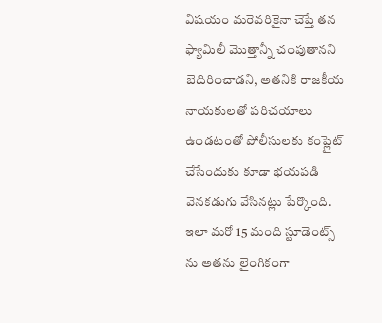విషయం మరెవరికైనా చెప్తే తన ఫ్యామిలీ మొత్తాన్నీ చంపుతానని బెదిరించాడని, అతనికి రాజకీయ నాయకులతో పరిచయాలు ఉండటంతో పోలీసులకు కంప్లైట్ చేసేందుకు కూడా భయపడి వెనకడుగు వేసినట్లు పేర్కొంది. ఇలా మరో 15 మంది స్టూడెంట్స్ ను అతను లైంగికంగా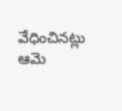వేధించినట్లు ఆమె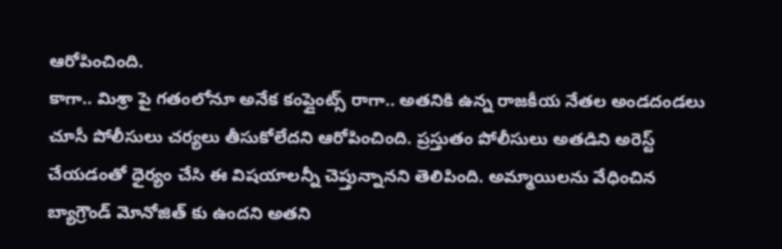ఆరోపించింది.
కాగా.. మిశ్రా పై గతంలోనూ అనేక కంప్లైంట్స్ రాగా.. అతనికి ఉన్న రాజకీయ నేతల అండదండలు చూసీ పోలీసులు చర్యలు తీసుకోలేదని ఆరోపించింది. ప్రస్తుతం పోలీసులు అతడిని అరెస్ట్ చేయడంతో ధైర్యం చేసి ఈ విషయాలన్నీ చెప్తున్నానని తెలిపింది. అమ్మాయిలను వేధించిన బ్యాగ్రౌండ్ మోనోజిత్ కు ఉందని అతని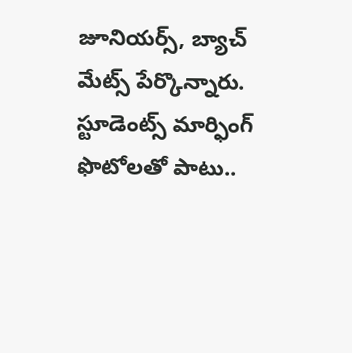జూనియర్స్, బ్యాచ్ మేట్స్ పేర్కొన్నారు. స్టూడెంట్స్ మార్ఫింగ్ ఫొటోలతో పాటు..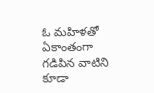ఓ మహిళతో ఏకాంతంగా గడిపిన వాటిని కూడా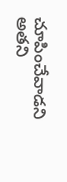చూపించేవాడని అతని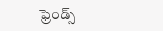ఫ్రెండ్స్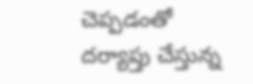చెప్పడంతో దర్యాప్తు చేస్తున్న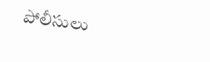పోలీసులు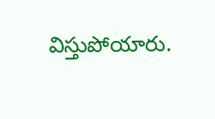విస్తుపోయారు.